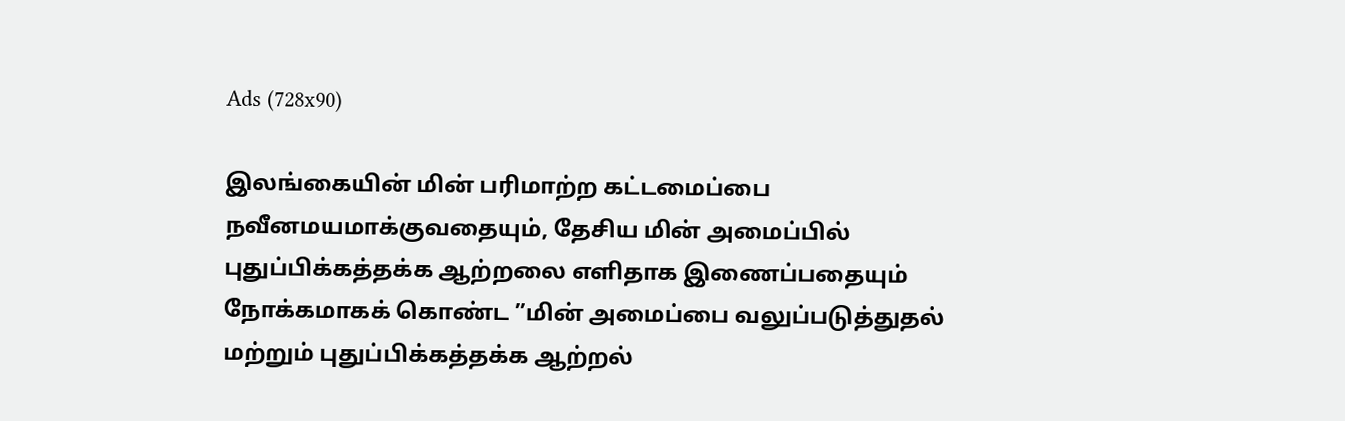Ads (728x90)

இலங்கையின் மின் பரிமாற்ற கட்டமைப்பை நவீனமயமாக்குவதையும், தேசிய மின் அமைப்பில் புதுப்பிக்கத்தக்க ஆற்றலை எளிதாக இணைப்பதையும் நோக்கமாகக் கொண்ட ”மின் அமைப்பை வலுப்படுத்துதல் மற்றும் புதுப்பிக்கத்தக்க ஆற்றல்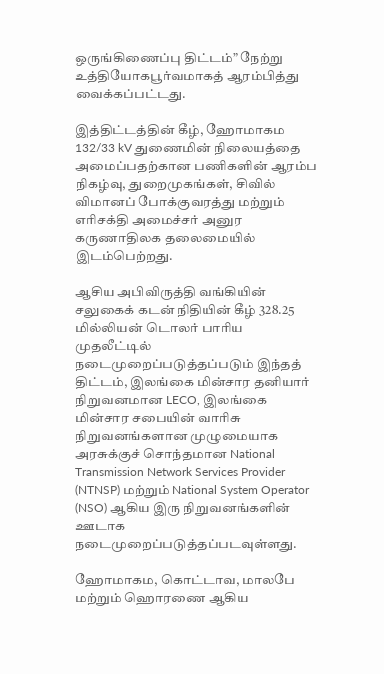ஒருங்கிணைப்பு திட்டம்” நேற்று உத்தியோகபூர்வமாகத் ஆரம்பித்து வைக்கப்பட்டது.

இத்திட்டத்தின் கீழ், ஹோமாகம 132/33 kV துணைமின் நிலையத்தை அமைப்பதற்கான பணிகளின் ஆரம்ப நிகழ்வு, துறைமுகங்கள், சிவில் விமானப் போக்குவரத்து மற்றும் எரிசக்தி அமைச்சர் அனுர கருணாதிலக தலைமையில் இடம்பெற்றது.

ஆசிய அபிவிருத்தி வங்கியின் சலுகைக் கடன் நிதியின் கீழ் 328.25 மில்லியன் டொலர் பாரிய முதலீட்டில் நடைமுறைப்படுத்தப்படும் இந்தத் திட்டம், இலங்கை மின்சார தனியார் நிறுவனமான LECO, இலங்கை மின்சார சபையின் வாரிசு நிறுவனங்களான முழுமையாக அரசுக்குச் சொந்தமான National Transmission Network Services Provider (NTNSP) மற்றும் National System Operator (NSO) ஆகிய இரு நிறுவனங்களின் ஊடாக நடைமுறைப்படுத்தப்படவுள்ளது.

ஹோமாகம, கொட்டாவ, மாலபே மற்றும் ஹொரணை ஆகிய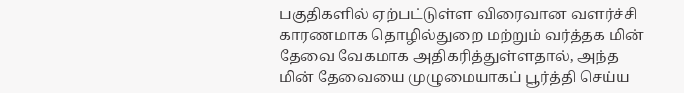பகுதிகளில் ஏற்பட்டுள்ள விரைவான வளர்ச்சி காரணமாக தொழில்துறை மற்றும் வர்த்தக மின் தேவை வேகமாக அதிகரித்துள்ளதால், அந்த மின் தேவையை முழுமையாகப் பூர்த்தி செய்ய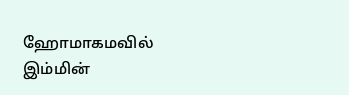ஹோமாகமவில் இம்மின்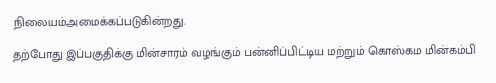நிலையம்அமைக்கப்படுகின்றது.

தற்போது இப்பகுதிக்கு மின்சாரம் வழங்கும் பன்னிப்பிட்டிய மற்றும் கொஸ்கம மின்கம்பி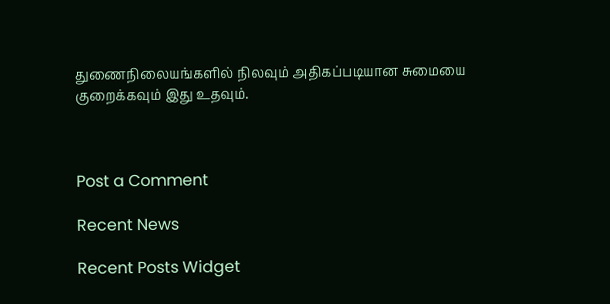துணைநிலையங்களில் நிலவும் அதிகப்படியான சுமையை குறைக்கவும் இது உதவும்.



Post a Comment

Recent News

Recent Posts Widget